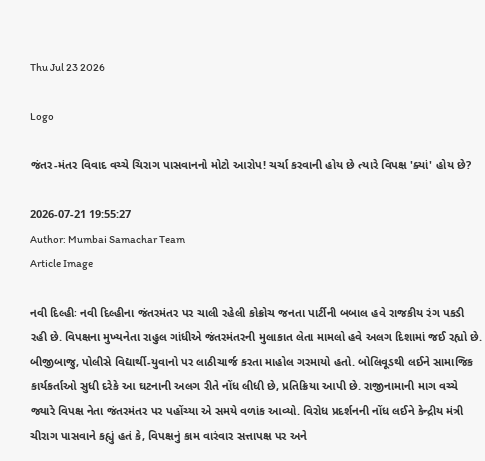Thu Jul 23 2026

Logo

જંતર-મંતર વિવાદ વચ્ચે ચિરાગ પાસવાનનો મોટો આરોપ! ચર્ચા કરવાની હોય છે ત્યારે વિપક્ષ 'ક્યાં' હોય છે?

2026-07-21 19:55:27
Author: Mumbai Samachar Team
Article Image

નવી દિલ્હીઃ નવી દિલ્હીના જંતરમંતર પર ચાલી રહેલી કોક્રોચ જનતા પાર્ટીની બબાલ હવે રાજકીય રંગ પકડી રહી છે. વિપક્ષના મુખ્યનેતા રાહુલ ગાંધીએ જંતરમંતરની મુલાકાત લેતા મામલો હવે અલગ દિશામાં જઈ રહ્યો છે. બીજીબાજુ, પોલીસે વિદ્યાર્થી-યુવાનો પર લાઠીચાર્જ કરતા માહોલ ગરમાયો હતો. બોલિવૂડથી લઈને સામાજિક કાર્યકર્તાઓ સુધી દરેકે આ ઘટનાની અલગ રીતે નોંધ લીધી છે, પ્રતિક્રિયા આપી છે. રાજીનામાની માગ વચ્ચે જ્યારે વિપક્ષ નેતા જંતરમંતર પર પહોંચ્યા એ સમયે વળાંક આવ્યો. વિરોધ પ્રદર્શનની નોંધ લઈને કેન્દ્રીય મંત્રી ચીરાગ પાસવાને કહ્યું હતં કે, વિપક્ષનું કામ વારંવાર સત્તાપક્ષ પર અને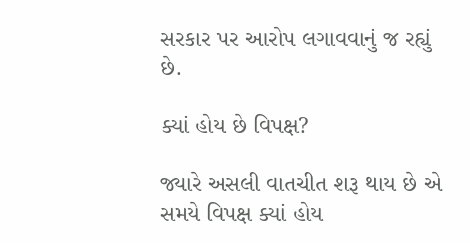સરકાર પર આરોપ લગાવવાનું જ રહ્યું છે.

ક્યાં હોય છે વિપક્ષ?

જ્યારે અસલી વાતચીત શરૂ થાય છે એ સમયે વિપક્ષ ક્યાં હોય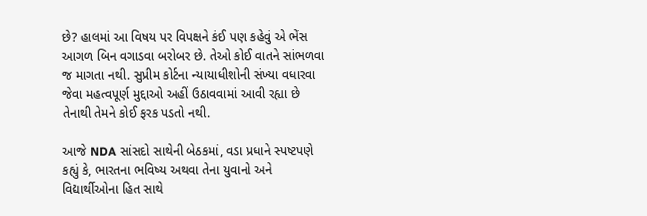છે? હાલમાં આ વિષય પર વિપક્ષને કંઈ પણ કહેવું એ ભેંસ આગળ બિન વગાડવા બરોબર છે. તેઓ કોઈ વાતને સાંભળવા જ માગતા નથી. સુપ્રીમ કોર્ટના ન્યાયાધીશોની સંખ્યા વધારવા જેવા મહત્વપૂર્ણ મુદ્દાઓ અહીં ઉઠાવવામાં આવી રહ્યા છે તેનાથી તેમને કોઈ ફરક પડતો નથી.

આજે NDA સાંસદો સાથેની બેઠકમાં, વડા પ્રધાને સ્પષ્ટપણે કહ્યું કે, ભારતના ભવિષ્ય અથવા તેના યુવાનો અને વિદ્યાર્થીઓના હિત સાથે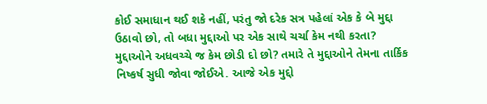કોઈ સમાધાન થઈ શકે નહીં, પરંતુ જો દરેક સત્ર પહેલાં એક કે બે મુદ્દા ઉઠાવો છો, તો બધા મુદ્દાઓ પર એક સાથે ચર્ચા કેમ નથી કરતા? મુદ્દાઓને અધવચ્ચે જ કેમ છોડી દો છો? તમારે તે મુદ્દાઓને તેમના તાર્કિક નિષ્કર્ષ સુધી જોવા જોઈએ. આજે એક મુદ્દો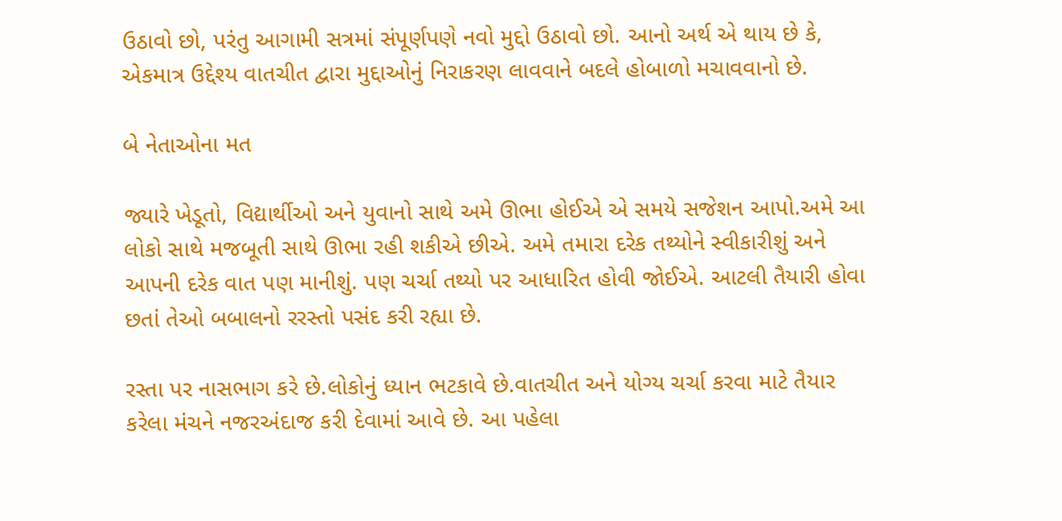ઉઠાવો છો, પરંતુ આગામી સત્રમાં સંપૂર્ણપણે નવો મુદ્દો ઉઠાવો છો. આનો અર્થ એ થાય છે કે, એકમાત્ર ઉદ્દેશ્ય વાતચીત દ્વારા મુદ્દાઓનું નિરાકરણ લાવવાને બદલે હોબાળો મચાવવાનો છે.

બે નેતાઓના મત

જ્યારે ખેડૂતો, વિદ્યાર્થીઓ અને યુવાનો સાથે અમે ઊભા હોઈએ એ સમયે સજેશન આપો.અમે આ લોકો સાથે મજબૂતી સાથે ઊભા રહી શકીએ છીએ. અમે તમારા દરેક તથ્યોને સ્વીકારીશું અને આપની દરેક વાત પણ માનીશું. પણ ચર્ચા તથ્યો પર આધારિત હોવી જોઈએ. આટલી તૈયારી હોવા છતાં તેઓ બબાલનો રરસ્તો પસંદ કરી રહ્યા છે.

રસ્તા પર નાસભાગ કરે છે.લોકોનું ધ્યાન ભટકાવે છે.વાતચીત અને યોગ્ય ચર્ચા કરવા માટે તૈયાર કરેલા મંચને નજરઅંદાજ કરી દેવામાં આવે છે. આ પહેલા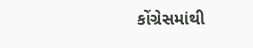કોંગ્રેસમાંથી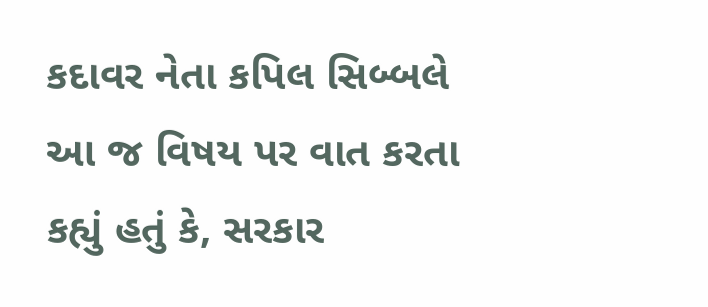કદાવર નેતા કપિલ સિબ્બલે આ જ વિષય પર વાત કરતા કહ્યું હતું કે, સરકાર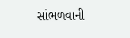સાંભળવાની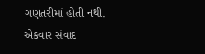ગણતરીમાં હોતી નથી. એકવાર સંવાદ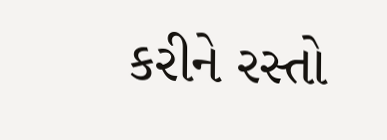કરીને રસ્તો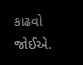કાઢવો જોઈએ.